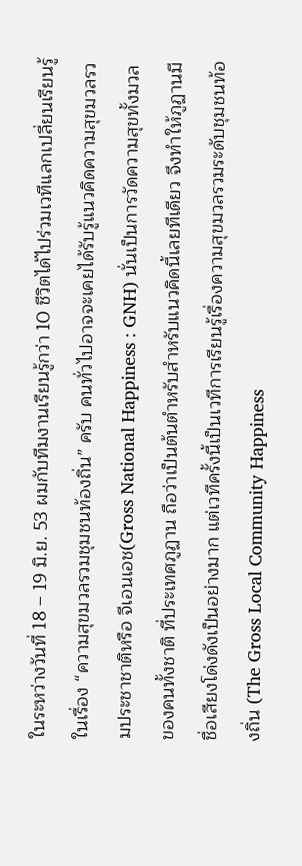ในระหว่างวันที่ 18 – 19 มิ.ย. 53 ผมกับทีมงานเรียนรู้กว่า 10 ชีวิตได้ไปร่วมเวทีแลกเปลี่ยนเรียนรู้ในเรื่อง “ความสุขมวลรวมชุมชนท้องถิ่น” ครับ คนทั่วไปอาจจะเคยได้รับรู้แนวคิดความสุขมวลรวมประชาชาติหรือ จีเอนเอช(Gross National Happiness : GNH) นั่นเป็นการวัดความสุขทั้งมวลของคนทั้งชาติ ที่ประเทศภูฏาน ถือว่าเป็นต้นตำหรับสำหรับแนวคิดนี้เลยทีเดียว จึงทำให้ภูฏานมีชื่อเสียงโด่งดังเป็นอย่างมาก แต่เวทีครั้งนี้เป็นเวทีการเรียนรู้เรื่องความสุขมวลรวมระดับชุมชนท้องถิ่น (The Gross Local Community Happiness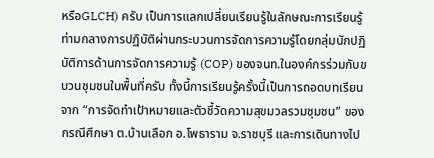หรือGLCH) ครับ เป็นการแลกเปลี่ยนเรียนรู้ในลักษณะการเรียนรู้ท่ามกลางการปฏิบัติผ่านกระบวนการจัดการความรู้โดยกลุ่มนักปฏิบัติการด้านการจัดการความรู้ (COP) ของจนท.ในองค์กรร่วมกับขบวนชุมชนในพื้นที่ครับ ทั้งนี้การเรียนรู้ครั้งนี้เป็นการถอดบทเรียนจาก “การจัดทำเป้าหมายและตัวชี้วัดความสุขมวลรวมชุมชน” ของกรณีศึกษา ต.บ้านเลือก อ.โพธาราม จ.ราชบุรี และการเดินทางไป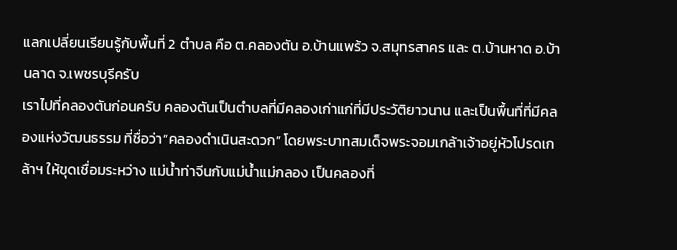แลกเปลี่ยนเรียนรู้กับพื้นที่ 2 ตำบล คือ ต.คลองตัน อ.บ้านแพร้ว จ.สมุทรสาคร และ ต.บ้านหาด อ.บ้านลาด จ.เพชรบุรีครับ
เราไปที่คลองตันก่อนครับ คลองตันเป็นตำบลที่มีคลองเก่าแก่ที่มีประวัติยาวนาน และเป็นพื้นที่ที่มีคลองแห่งวัฒนธรรม ที่ชื่อว่า“คลองดำเนินสะดวก” โดยพระบาทสมเด็จพระจอมเกล้าเจ้าอยู่หัวโปรดเกล้าฯ ให้ขุดเชื่อมระหว่าง แม่น้ำท่าจีนกับแม่น้ำแม่กลอง เป็นคลองที่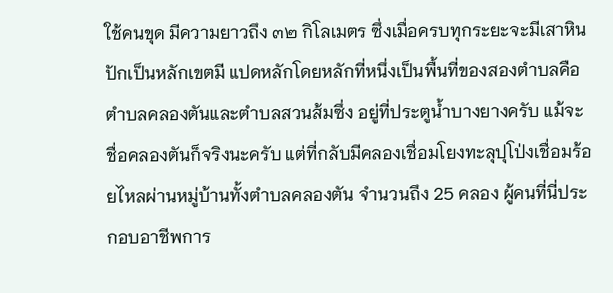ใช้คนขุด มีความยาวถึง ๓๒ กิโลเมตร ซึ่งเมื่อครบทุกระยะจะมีเสาหินปักเป็นหลักเขตมี แปดหลักโดยหลักที่หนึ่งเป็นพื้นที่ของสองตำบลคือตำบลคลองตันและตำบลสวนส้มซึ่ง อยู่ที่ประตูน้ำบางยางครับ แม้จะชื่อคลองตันก็จริงนะครับ แต่ที่กลับมีคลองเชื่อมโยงทะลุปุโป่งเชื่อมร้อยไหลผ่านหมู่บ้านทั้งตำบลคลองตัน จำนวนถึง 25 คลอง ผู้คนที่นี่ประกอบอาชีพการ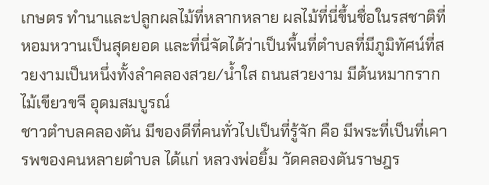เกษตร ทำนาและปลูกผลไม้ที่หลากหลาย ผลไม้ที่นี่ขึ้นชื่อในรสชาติที่หอมหวานเป็นสุดยอด และที่นี่จัดได้ว่าเป็นพื้นที่ตำบลที่มีภูมิทัศน์ที่สวยงามเป็นหนึ่งทั้งลำคลองสวย/น้ำใส ถนนสวยงาม มีต้นหมากรากไม้เขียวขจี อุดมสมบูรณ์
ชาวตำบลคลองตัน มีของดีที่คนทั่วไปเป็นที่รู้จัก คือ มีพระที่เป็นที่เคารพของคนหลายตำบล ได้แก่ หลวงพ่อยิ้ม วัดคลองตันราษฎร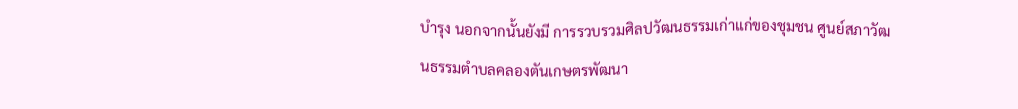บำรุง นอกจากนั้นยังมี การรวบรวมศิลปวัฒนธรรมเก่าแก่ของชุมชน ศูนย์สภาวัฒนธรรมตำบลคลองตันเกษตรพัฒนา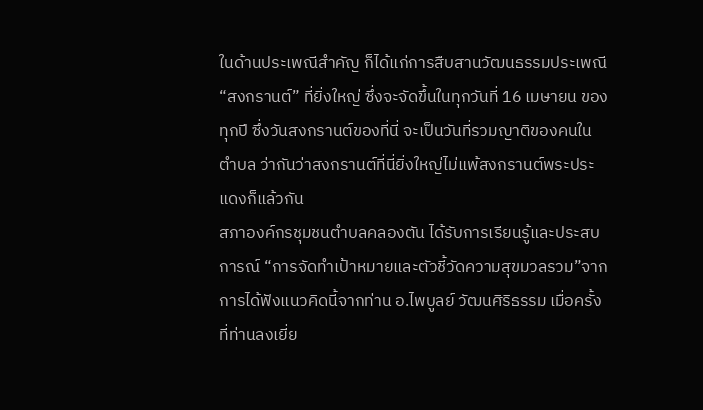ในด้านประเพณีสำคัญ ก็ได้แก่การสืบสานวัฒนธรรมประเพณี “สงกรานต์” ที่ยิ่งใหญ่ ซึ่งจะจัดขึ้นในทุกวันที่ 16 เมษายน ของทุกปี ซึ่งวันสงกรานต์ของที่นี่ จะเป็นวันที่รวมญาติของคนในตำบล ว่ากันว่าสงกรานต์ที่นี่ยิ่งใหญ่ไม่แพ้สงกรานต์พระประแดงก็แล้วกัน
สภาองค์กรชุมชนตำบลคลองตัน ได้รับการเรียนรู้และประสบการณ์ “การจัดทำเป้าหมายและตัวชี้วัดความสุขมวลรวม”จากการได้ฟังแนวคิดนี้จากท่าน อ.ไพบูลย์ วัฒนศิริธรรม เมื่อครั้งที่ท่านลงเยี่ย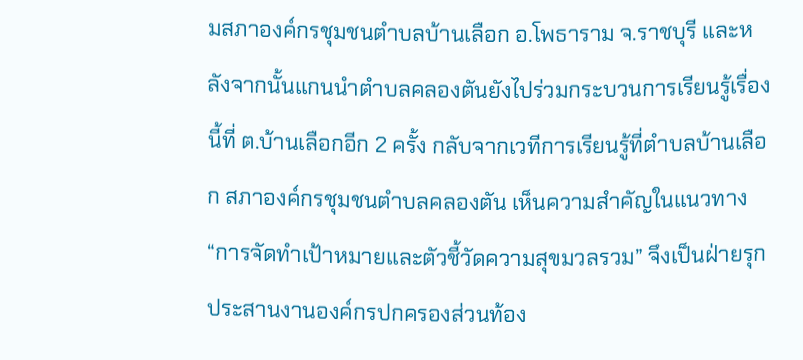มสภาองค์กรชุมชนตำบลบ้านเลือก อ.โพธาราม จ.ราชบุรี และหลังจากนั้นแกนนำตำบลคลองตันยังไปร่วมกระบวนการเรียนรู้เรื่องนี้ที่ ต.บ้านเลือกอีก 2 ครั้ง กลับจากเวทีการเรียนรู้ที่ตำบลบ้านเลือก สภาองค์กรชุมชนตำบลคลองตัน เห็นความสำคัญในแนวทาง “การจัดทำเป้าหมายและตัวชี้วัดความสุขมวลรวม” จึงเป็นฝ่ายรุกประสานงานองค์กรปกครองส่วนท้อง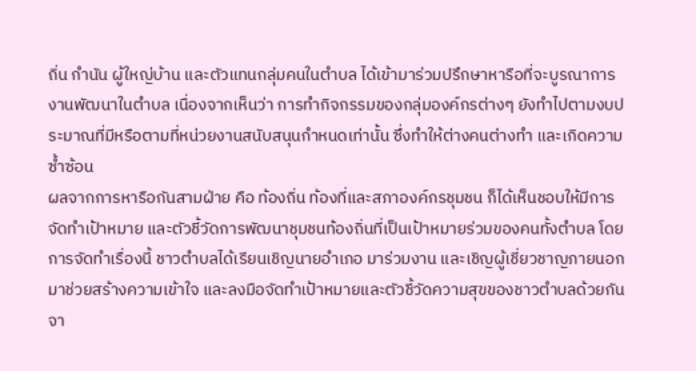ถิ่น กำนัน ผู้ใหญ่บ้าน และตัวแทนกลุ่มคนในตำบล ได้เข้ามาร่วมปรึกษาหารือที่จะบูรณาการงานพัฒนาในตำบล เนื่องจากเห็นว่า การทำกิจกรรมของกลุ่มองค์กรต่างๆ ยังทำไปตามงบประมาณที่มีหรือตามที่หน่วยงานสนับสนุนกำหนดเท่านั้น ซึ่งทำให้ต่างคนต่างทำ และเกิดความซ้ำซ้อน
ผลจากการหารือกันสามฝ่าย คือ ท้องถิ่น ท้องที่และสภาองค์กรชุมชน ก็ได้เห็นชอบให้มีการจัดทำเป้าหมาย และตัวชี้วัดการพัฒนาชุมชนท้องถิ่นที่เป็นเป้าหมายร่วมของคนทั้งตำบล โดยการจัดทำเรื่องนี้ ชาวตำบลได้เรียนเชิญนายอำเภอ มาร่วมงาน และเชิญผู้เชี่ยวชาญภายนอก มาช่วยสร้างความเข้าใจ และลงมือจัดทำเป้าหมายและตัวชี้วัดความสุขของชาวตำบลด้วยกัน
จา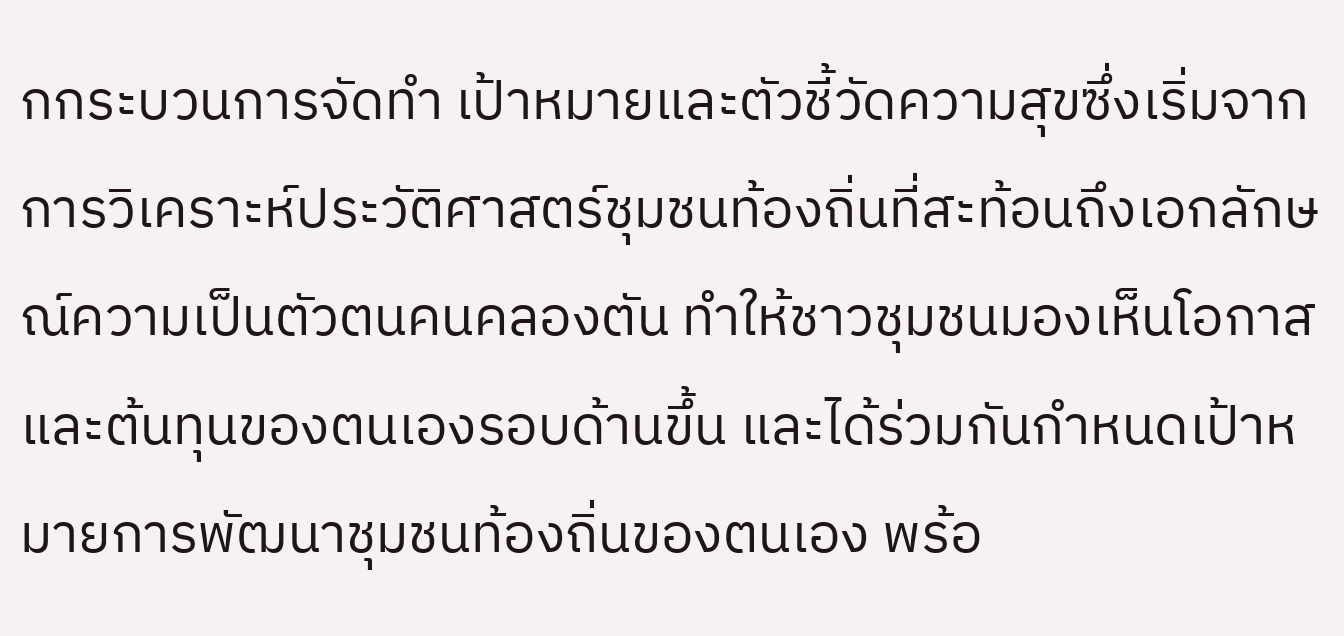กกระบวนการจัดทำ เป้าหมายและตัวชี้วัดความสุขซึ่งเริ่มจากการวิเคราะห์ประวัติศาสตร์ชุมชนท้องถิ่นที่สะท้อนถึงเอกลักษณ์ความเป็นตัวตนคนคลองตัน ทำให้ชาวชุมชนมองเห็นโอกาสและต้นทุนของตนเองรอบด้านขึ้น และได้ร่วมกันกำหนดเป้าหมายการพัฒนาชุมชนท้องถิ่นของตนเอง พร้อ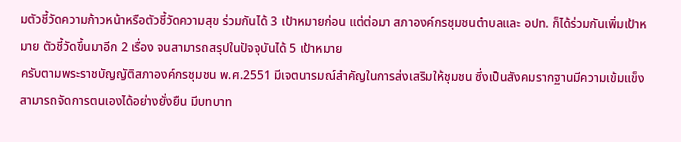มตัวชี้วัดความก้าวหน้าหรือตัวชี้วัดความสุข ร่วมกันได้ 3 เป้าหมายก่อน แต่ต่อมา สภาองค์กรชุมชนตำบลและ อปท. ก็ได้ร่วมกันเพิ่มเป้าหมาย ตัวชี้วัดขึ้นมาอีก 2 เรื่อง จนสามารถสรุปในปัจจุบันได้ 5 เป้าหมาย
ครับตามพระราชบัญญัติสภาองค์กรชุมชน พ.ศ.2551 มีเจตนารมณ์สำคัญในการส่งเสริมให้ชุมชน ซึ่งเป็นสังคมรากฐานมีความเข้มแข็ง สามารถจัดการตนเองได้อย่างยั่งยืน มีบทบาท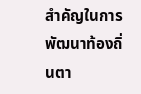สำคัญในการพัฒนาท้องถิ่นตา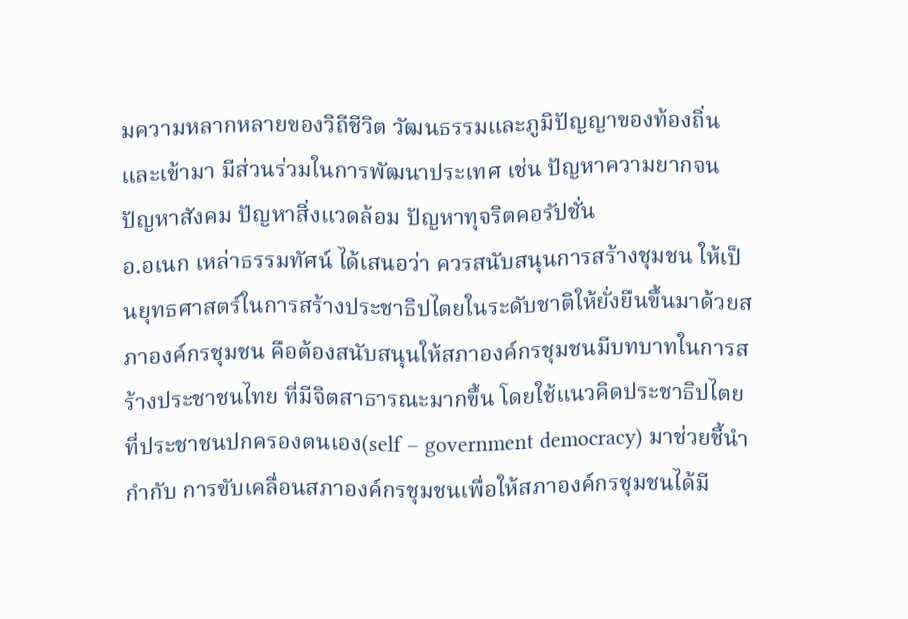มความหลากหลายของวิถีชีวิต วัฒนธรรมและภูมิปัญญาของท้องถิ่น และเข้ามา มีส่วนร่วมในการพัฒนาประเทศ เช่น ปัญหาความยากจน ปัญหาสังคม ปัญหาสิ่งแวดล้อม ปัญหาทุจริตคอรัปชั่น
อ.อเนก เหล่าธรรมทัศน์ ได้เสนอว่า ควรสนับสนุนการสร้างชุมชน ให้เป็นยุทธศาสตร์ในการสร้างประชาธิปไตยในระดับชาติให้ยั่งยืนขึ้นมาด้วยสภาองค์กรชุมชน คือต้องสนับสนุนให้สภาองค์กรชุมชนมีบทบาทในการสร้างประชาชนไทย ที่มีจิตสาธารณะมากขึ้น โดยใช้แนวคิดประชาธิปไตยที่ประชาชนปกครองตนเอง(self – government democracy) มาช่วยชี้นำ กำกับ การขับเคลื่อนสภาองค์กรชุมชนเพื่อให้สภาองค์กรชุมชนได้มี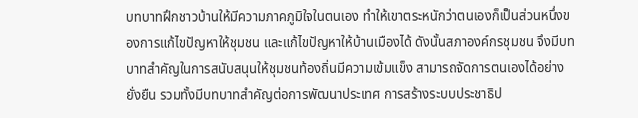บทบาทฝึกชาวบ้านให้มีความภาคภูมิใจในตนเอง ทำให้เขาตระหนักว่าตนเองก็เป็นส่วนหนึ่งของการแก้ไขปัญหาให้ชุมชน และแก้ไขปัญหาให้บ้านเมืองได้ ดังนั้นสภาองค์กรชุมชน จึงมีบทบาทสำคัญในการสนับสนุนให้ชุมชนท้องถิ่นมีความเข้มแข็ง สามารถจัดการตนเองได้อย่างยั่งยืน รวมทั้งมีบทบาทสำคัญต่อการพัฒนาประเทศ การสร้างระบบประชาธิป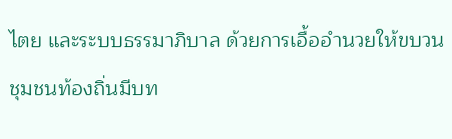ไตย และระบบธรรมาภิบาล ด้วยการเอื้ออำนวยให้ขบวนชุมชนท้องถิ่นมีบท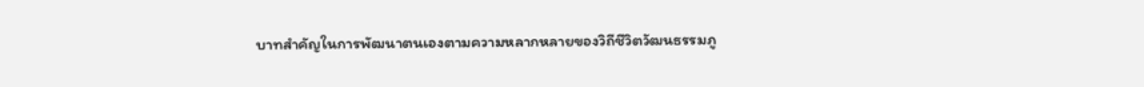บาทสำคัญในการพัฒนาตนเองตามความหลากหลายของวิถีชีวิตวัฒนธรรมภู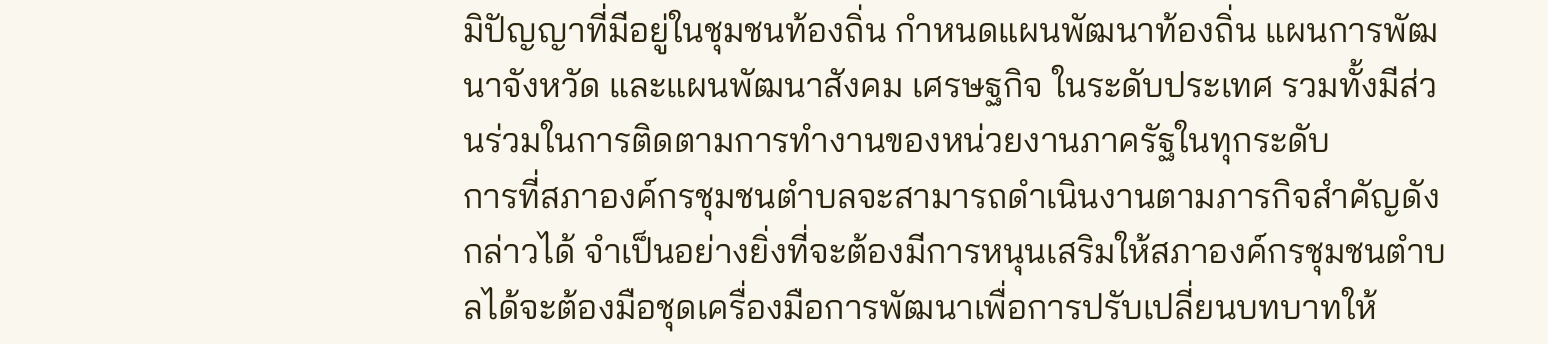มิปัญญาที่มีอยู่ในชุมชนท้องถิ่น กำหนดแผนพัฒนาท้องถิ่น แผนการพัฒนาจังหวัด และแผนพัฒนาสังคม เศรษฐกิจ ในระดับประเทศ รวมทั้งมีส่วนร่วมในการติดตามการทำงานของหน่วยงานภาครัฐในทุกระดับ
การที่สภาองค์กรชุมชนตำบลจะสามารถดำเนินงานตามภารกิจสำคัญดังกล่าวได้ จำเป็นอย่างยิ่งที่จะต้องมีการหนุนเสริมให้สภาองค์กรชุมชนตำบลได้จะต้องมือชุดเครื่องมือการพัฒนาเพื่อการปรับเปลี่ยนบทบาทให้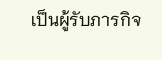เป็นผู้รับภารกิจ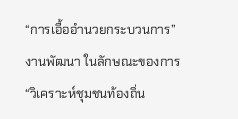“การเอื้ออำนวยกระบวนการ”งานพัฒนา ในลักษณะของการ “วิเคราะห์ชุมชนท้องถิ่น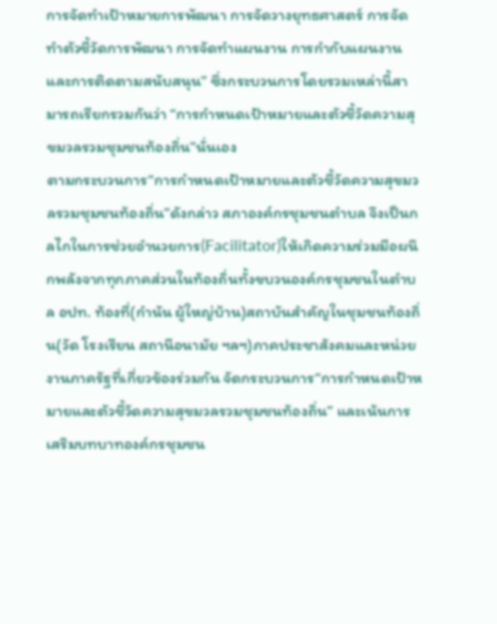การจัดทำเป้าหมายการพัฒนา การจัดวางยุทธศาสตร์ การจัดทำตัวชี้วัดการพัฒนา การจัดทำแผนงาน การกำกับแผนงานและการติดตามสนับสนุน” ซึ่งกระบวนการโดยรวมเหล่านี้สามารถเรียกรวมกันว่า “การกำหนดเป้าหมายและตัวชี้วัดความสุขมวลรวมชุมชนท้องถิ่น”นั่นเอง
ตามกระบวนการ“การกำหนดเป้าหมายและตัวชี้วัดความสุขมวลรวมชุมชนท้องถิ่น”ดังกล่าว สภาองค์กรชุมชนตำบล จึงเป็นกลไกในการช่วยอำนวยการ(Facilitator)ให้เกิดความร่วมมือผนึกพลังจากทุกภาคส่วนในท้องถิ่นทั้งขบวนองค์กรชุมชนในตำบล อปท. ท้องที่(กำนัน ผู้ใหญ่บ้าน)สถาบันสำคัญในชุมชนท้องถิ่น(วัด โรงเรียน สถานีอนามัย ฯลฯ)ภาคประชาสังคมและหน่วยงานภาครัฐที่เกี่ยวข้องร่วมกัน จัดกระบวนการ“การกำหนดเป้าหมายและตัวชี้วัดความสุขมวลรวมชุมชนท้องถิ่น” และเน้นการเสริมบทบาทองค์กรชุมชน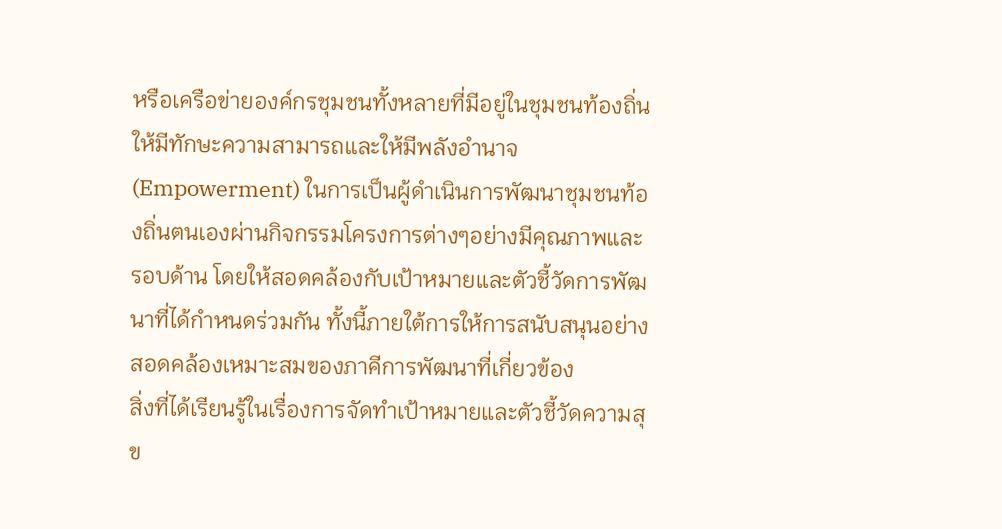หรือเครือข่ายองค์กรชุมชนทั้งหลายที่มีอยู่ในชุมชนท้องถิ่นให้มีทักษะความสามารถและให้มีพลังอำนาจ(Empowerment) ในการเป็นผู้ดำเนินการพัฒนาชุมชนท้องถิ่นตนเองผ่านกิจกรรมโครงการต่างๆอย่างมีคุณภาพและรอบด้าน โดยให้สอดคล้องกับเป้าหมายและตัวชี้วัดการพัฒนาที่ได้กำหนดร่วมกัน ทั้งนี้ภายใต้การให้การสนับสนุนอย่างสอดคล้องเหมาะสมของภาคีการพัฒนาที่เกี่ยวข้อง
สิ่งที่ได้เรียนรู้ในเรื่องการจัดทำเป้าหมายและตัวชี้วัดความสุข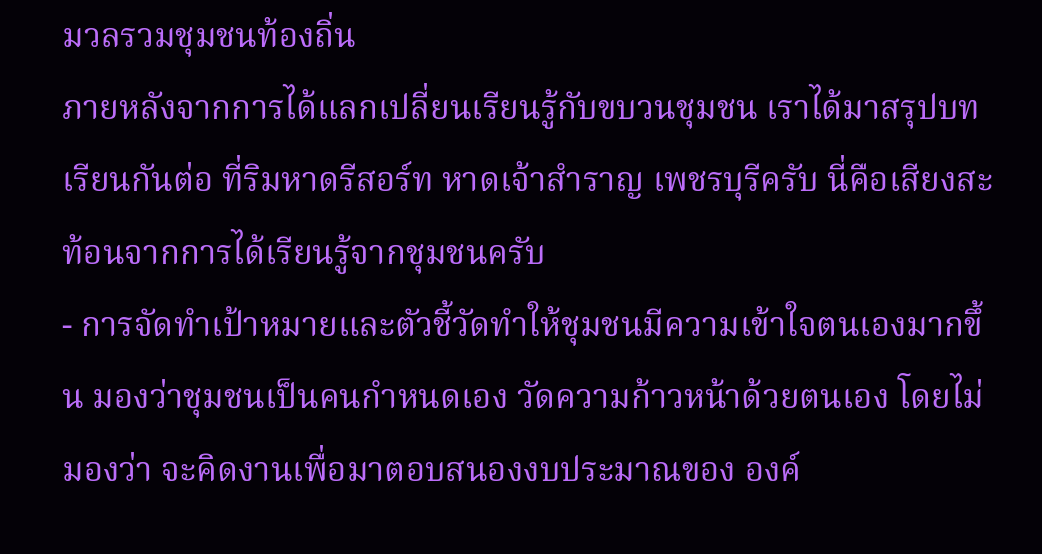มวลรวมชุมชนท้องถิ่น
ภายหลังจากการได้แลกเปลี่ยนเรียนรู้กับขบวนชุมชน เราได้มาสรุปบทเรียนกันต่อ ที่ริมหาดรีสอร์ท หาดเจ้าสำราญ เพชรบุรีครับ นี่คือเสียงสะท้อนจากการได้เรียนรู้จากชุมชนครับ
- การจัดทำเป้าหมายและตัวชี้วัดทำให้ชุมชนมีความเข้าใจตนเองมากขึ้น มองว่าชุมชนเป็นคนกำหนดเอง วัดความก้าวหน้าด้วยตนเอง โดยไม่มองว่า จะคิดงานเพื่อมาตอบสนองงบประมาณของ องค์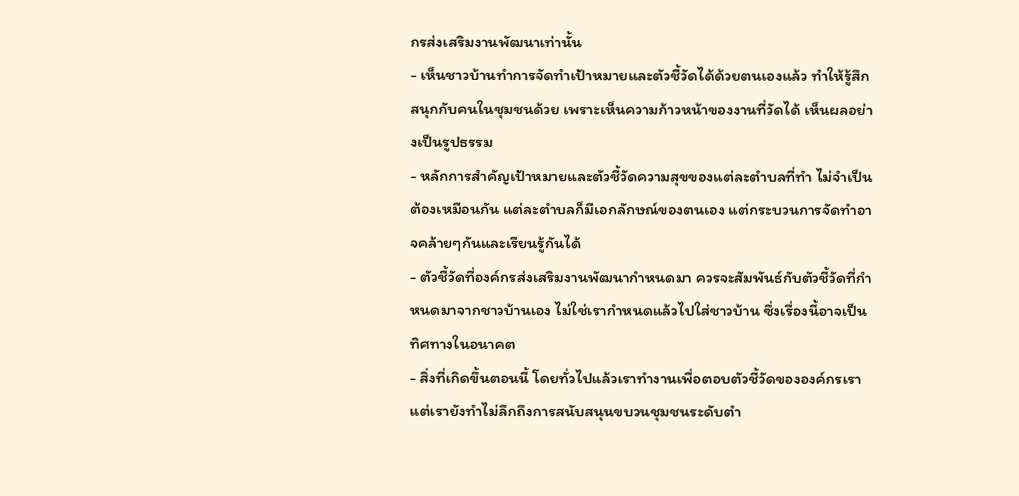กรส่งเสริมงานพัฒนาเท่านั้น
- เห็นชาวบ้านทำการจัดทำเป้าหมายและตัวชี้วัดได้ด้วยตนเองแล้ว ทำให้รู้สึกสนุกกับคนในชุมชนด้วย เพราะเห็นความก้าวหน้าของงานที่วัดได้ เห็นผลอย่างเป็นรูปธรรม
- หลักการสำคัญเป้าหมายและตัวชี้วัดความสุขของแต่ละตำบลที่ทำ ไม่จำเป็นต้องเหมือนกัน แต่ละตำบลก็มีเอกลักษณ์ของตนเอง แต่กระบวนการจัดทำอาจคล้ายๆกันและเรียนรู้กันได้
- ตัวชี้วัดที่องค์กรส่งเสริมงานพัฒนากำหนดมา ควรจะสัมพันธ์กับตัวชี้วัดที่กำหนดมาจากชาวบ้านเอง ไม่ใช่เรากำหนดแล้วไปใส่ชาวบ้าน ซึ่งเรื่องนี้อาจเป็นทิศทางในอนาคต
- สิ่งที่เกิดขึ้นตอนนี้ โดยทั่วไปแล้วเราทำงานเพื่อตอบตัวชี้วัดขององค์กรเรา แต่เรายังทำไม่ลึกถึงการสนับสนุนขบวนชุมชนระดับตำ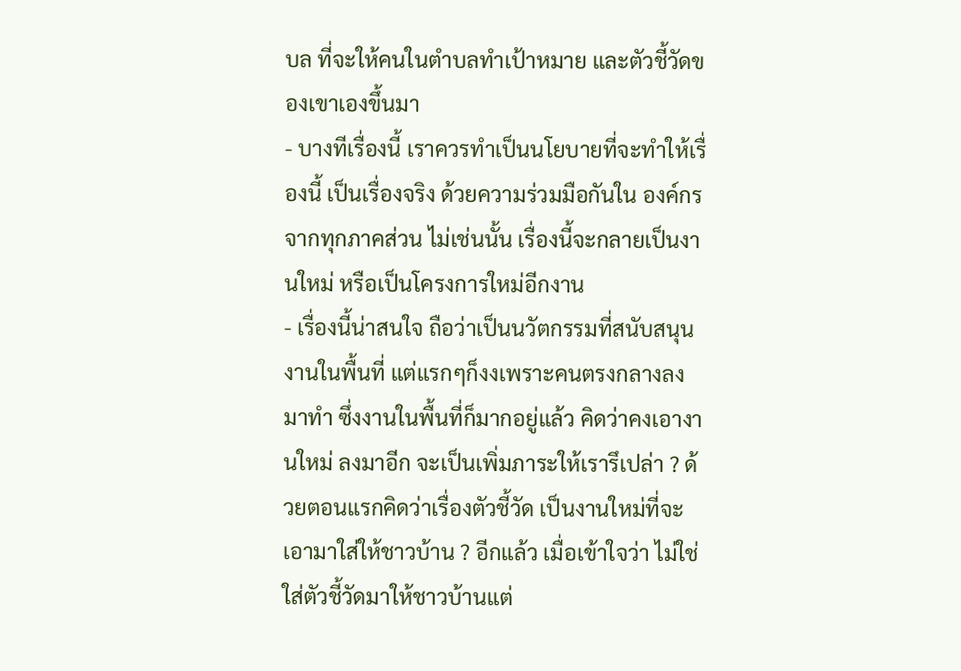บล ที่จะให้คนในตำบลทำเป้าหมาย และตัวชี้วัดของเขาเองขึ้นมา
- บางทีเรื่องนี้ เราควรทำเป็นนโยบายที่จะทำให้เรื่องนี้ เป็นเรื่องจริง ด้วยความร่วมมือกันใน องค์กรจากทุกภาคส่วน ไม่เช่นนั้น เรื่องนี้จะกลายเป็นงานใหม่ หรือเป็นโครงการใหม่อีกงาน
- เรื่องนี้น่าสนใจ ถือว่าเป็นนวัตกรรมที่สนับสนุนงานในพื้นที่ แต่แรกๆก็งงเพราะคนตรงกลางลงมาทำ ซึ่งงานในพื้นที่ก็มากอยู่แล้ว คิดว่าคงเอางานใหม่ ลงมาอีก จะเป็นเพิ่มภาระให้เรารึเปล่า ? ด้วยตอนแรกคิดว่าเรื่องตัวชี้วัด เป็นงานใหม่ที่จะเอามาใส่ให้ชาวบ้าน ? อีกแล้ว เมื่อเข้าใจว่า ไม่ใช่ใส่ตัวชี้วัดมาให้ชาวบ้านแต่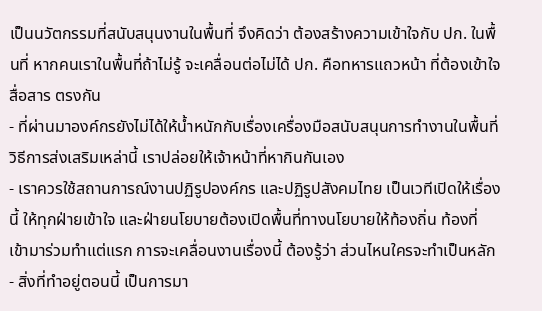เป็นนวัตกรรมที่สนับสนุนงานในพื้นที่ จึงคิดว่า ต้องสร้างความเข้าใจกับ ปก. ในพื้นที่ หากคนเราในพื้นที่ถ้าไม่รู้ จะเคลื่อนต่อไม่ได้ ปก. คือทหารแถวหน้า ที่ต้องเข้าใจ สื่อสาร ตรงกัน
- ที่ผ่านมาองค์กรยังไม่ได้ให้น้ำหนักกับเรื่องเครื่องมือสนับสนุนการทำงานในพื้นที่ วิธีการส่งเสริมเหล่านี้ เราปล่อยให้เจ้าหน้าที่หากินกันเอง
- เราควรใช้สถานการณ์งานปฏิรูปองค์กร และปฏิรูปสังคมไทย เป็นเวทีเปิดให้เรื่องนี้ ให้ทุกฝ่ายเข้าใจ และฝ่ายนโยบายต้องเปิดพื้นที่ทางนโยบายให้ท้องถิ่น ท้องที่ เข้ามาร่วมทำแต่แรก การจะเคลื่อนงานเรื่องนี้ ต้องรู้ว่า ส่วนไหนใครจะทำเป็นหลัก
- สิ่งที่ทำอยู่ตอนนี้ เป็นการมา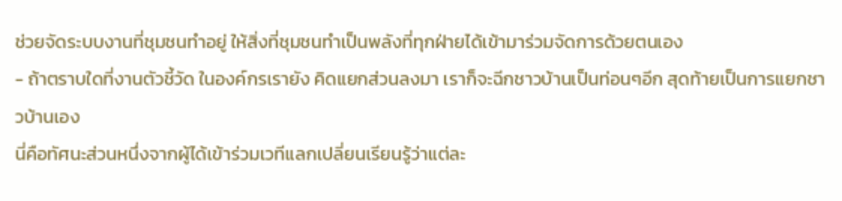ช่วยจัดระบบงานที่ชุมชนทำอยู่ ให้สิ่งที่ชุมชนทำเป็นพลังที่ทุกฝ่ายได้เข้ามาร่วมจัดการด้วยตนเอง
- ถ้าตราบใดที่งานตัวชี้วัด ในองค์กรเรายัง คิดแยกส่วนลงมา เราก็จะฉีกชาวบ้านเป็นท่อนๆอีก สุดท้ายเป็นการแยกชาวบ้านเอง
นี่คือทัศนะส่วนหนึ่งจากผู้ได้เข้าร่วมเวทีแลกเปลี่ยนเรียนรู้ว่าแต่ละ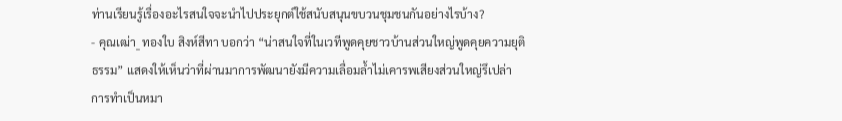ท่านเรียนรู้เรื่องอะไรสนใจจะนำไปประยุกต์ใช้สนับสนุนขบวนชุมชนกันอย่างไรบ้าง?
- คุณเฒ่า_ ทองใบ สิงห์สีทา บอกว่า “น่าสนใจที่ในเวทีพูดคุยชาวบ้านส่วนใหญ่พูดคุยความยุติธรรม” แสดงให้เห็นว่าที่ผ่านมาการพัฒนายังมีความเลื่อมล้ำไม่เคารพเสียงส่วนใหญ่รึเปล่า การทำเป็นหมา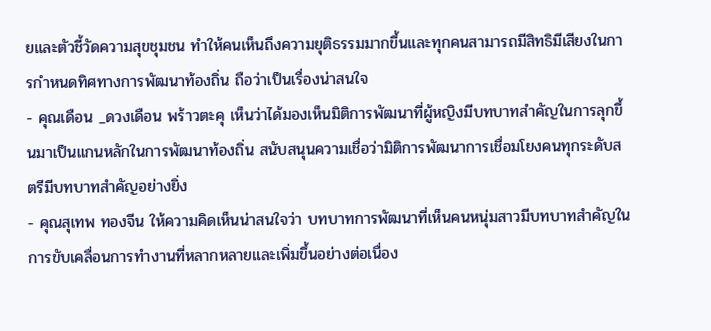ยและตัวชี้วัดความสุขชุมชน ทำให้คนเห็นถึงความยุติธรรมมากขึ้นและทุกคนสามารถมีสิทธิมีเสียงในการกำหนดทิศทางการพัฒนาท้องถิ่น ถือว่าเป็นเรื่องน่าสนใจ
- คุณเดือน _ดวงเดือน พร้าวตะคุ เห็นว่าได้มองเห็นมิติการพัฒนาที่ผู้หญิงมีบทบาทสำคัญในการลุกขึ้นมาเป็นแกนหลักในการพัฒนาท้องถิ่น สนับสนุนความเชื่อว่ามิติการพัฒนาการเชื่อมโยงคนทุกระดับสตรีมีบทบาทสำคัญอย่างยิ่ง
- คุณสุเทพ ทองจีน ให้ความคิดเห็นน่าสนใจว่า บทบาทการพัฒนาที่เห็นคนหนุ่มสาวมีบทบาทสำคัญในการขับเคลื่อนการทำงานที่หลากหลายและเพิ่มขึ้นอย่างต่อเนื่อง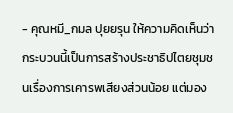- คุณหมี_กมล ปุยยรุน ให้ความคิดเห็นว่า กระบวนนี้เป็นการสร้างประชาธิปไตยชุมชนเรื่องการเคารพเสียงส่วนน้อย แต่มอง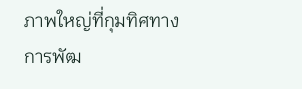ภาพใหญ่ที่กุมทิศทางการพัฒ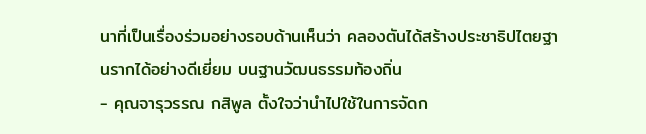นาที่เป็นเรื่องร่วมอย่างรอบด้านเห็นว่า คลองตันได้สร้างประชาธิปไตยฐานรากได้อย่างดีเยี่ยม บนฐานวัฒนธรรมท้องถิ่น
- คุณจารุวรรณ กสิพูล ตั้งใจว่านำไปใช้ในการจัดก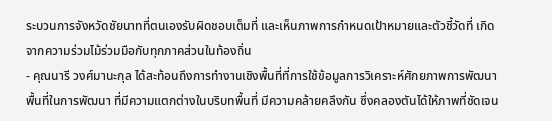ระบวนการจังหวัดชัยนาทที่ตนเองรับผิดชอบเต็มที่ และเห็นภาพการกำหนดเป้าหมายและตัวชี้วัดที่ เกิดจากความร่วมไม้ร่วมมือกับทุกภาคส่วนในท้องถิ่น
- คุณนารี วงศ์มานะกุล ได้สะท้อนถึงการทำงานเชิงพื้นที่ที่การใช้ข้อมูลการวิเคราะห์ศักยภาพการพัฒนาพื้นที่ในการพัฒนา ที่มีความแตกต่างในบริบทพื้นที่ มีความคล้ายคลึงกัน ซึ่งคลองตันได้ให้ภาพที่ชัดเจน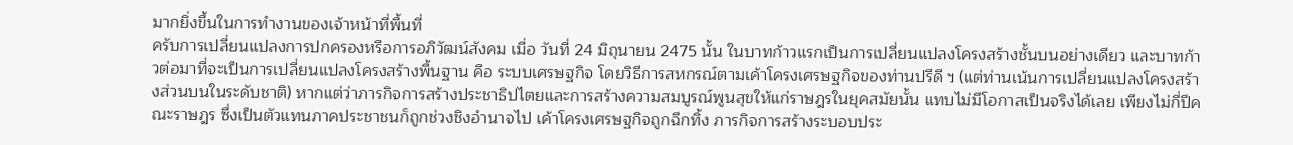มากยิ่งขึ้นในการทำงานของเจ้าหน้าที่พื้นที่
ครับการเปลี่ยนแปลงการปกครองหรือการอภิวัฒน์สังคม เมื่อ วันที่ 24 มิถุนายน 2475 นั้น ในบาทก้าวแรกเป็นการเปลี่ยนแปลงโครงสร้างชั้นบนอย่างเดียว และบาทก้าวต่อมาที่จะเป็นการเปลี่ยนแปลงโครงสร้างพื้นฐาน คือ ระบบเศรษฐกิจ โดยวิธีการสหกรณ์ตามเค้าโครงเศรษฐกิจของท่านปรีดี ฯ (แต่ท่านเน้นการเปลี่ยนแปลงโครงสร้างส่วนบนในระดับชาติ) หากแต่ว่าภารกิจการสร้างประชาธิปไตยและการสร้างความสมบูรณ์พูนสุขให้แก่ราษฎรในยุคสมัยนั้น แทบไม่มีโอกาสเป็นจริงได้เลย เพียงไม่กี่ปีคณะราษฎร ซึ่งเป็นตัวแทนภาคประชาชนก็ถูกช่วงชิงอำนาจไป เค้าโครงเศรษฐกิจถูกฉีกทิ้ง ภารกิจการสร้างระบอบประ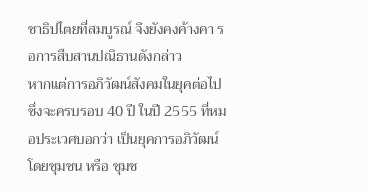ชาธิปไตยที่สมบูรณ์ จึงยังคงค้างคา รอการสืบสานปณิธานดังกล่าว
หากแต่การอภิวัฒน์สังคมในยุคต่อไป ซึ่งจะครบรอบ 40 ปี ในปี 2555 ที่หมอประเวศบอกว่า เป็นยุคการอภิวัฒน์โดยชุมชน หรือ ชุมช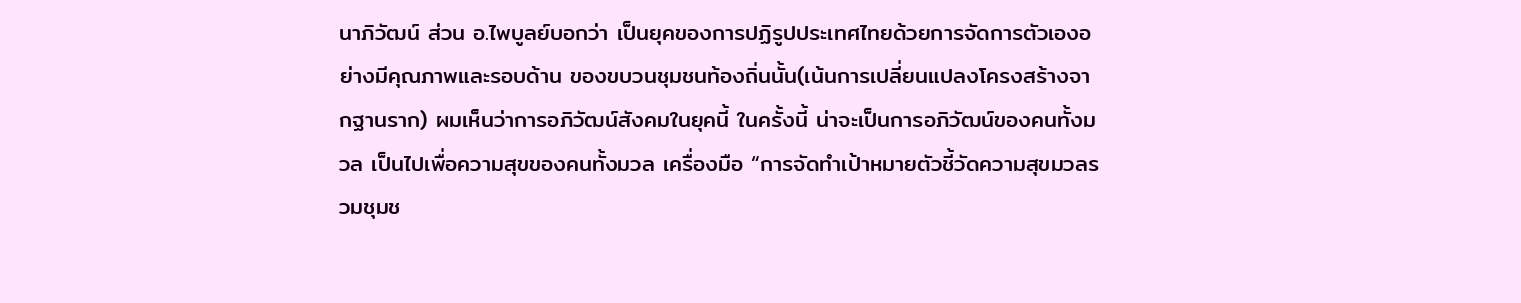นาภิวัฒน์ ส่วน อ.ไพบูลย์บอกว่า เป็นยุคของการปฏิรูปประเทศไทยด้วยการจัดการตัวเองอย่างมีคุณภาพและรอบด้าน ของขบวนชุมชนท้องถิ่นนั้น(เน้นการเปลี่ยนแปลงโครงสร้างจากฐานราก) ผมเห็นว่าการอภิวัฒน์สังคมในยุคนี้ ในครั้งนี้ น่าจะเป็นการอภิวัฒน์ของคนทั้งมวล เป็นไปเพื่อความสุขของคนทั้งมวล เครื่องมือ “การจัดทำเป้าหมายตัวชี้วัดความสุขมวลรวมชุมช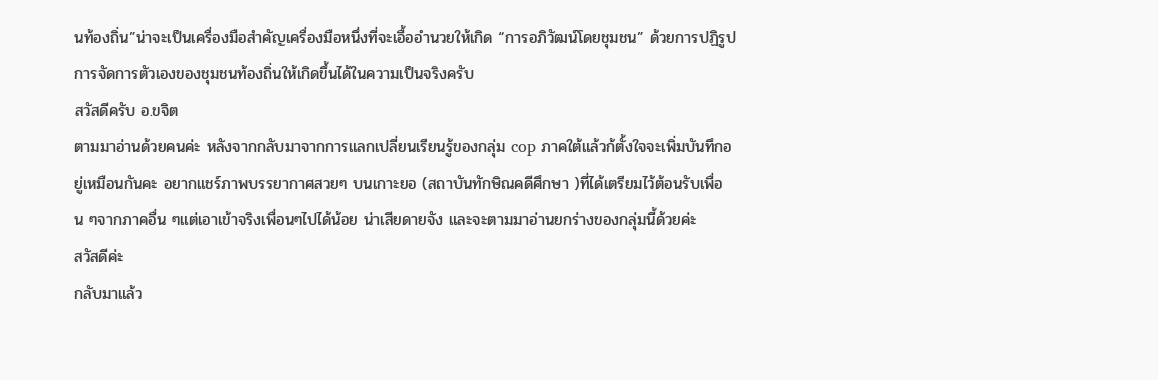นท้องถิ่น”น่าจะเป็นเครื่องมือสำคัญเครื่องมือหนึ่งที่จะเอื้ออำนวยให้เกิด “การอภิวัฒน์โดยชุมชน” ด้วยการปฏิรูปการจัดการตัวเองของชุมชนท้องถิ่นให้เกิดขึ้นได้ในความเป็นจริงครับ
สวัสดีครับ อ.ขจิต
ตามมาอ่านด้วยคนค่ะ หลังจากกลับมาจากการแลกเปลี่ยนเรียนรู้ของกลุ่ม cop ภาคใต้แล้วก้ตั้งใจจะเพิ่มบันทึกอยู่เหมือนกันคะ อยากแชร์ภาพบรรยากาศสวยๆ บนเกาะยอ (สถาบันทักษิณคดีศึกษา )ที่ได้เตรียมไว้ต้อนรับเพื่อน ๆจากภาคอื่น ๆแต่เอาเข้าจริงเพื่อนๆไปได้น้อย น่าเสียดายจัง และจะตามมาอ่านยกร่างของกลุ่มนี้ด้วยค่ะ
สวัสดีค่ะ
กลับมาแล้ว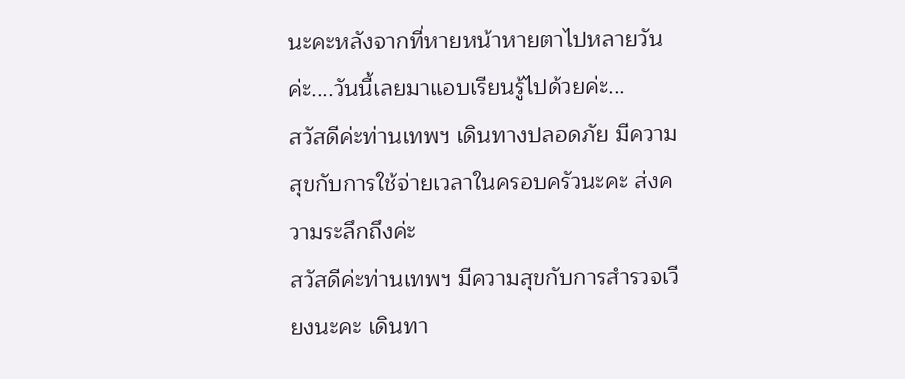นะคะหลังจากที่หายหน้าหายตาไปหลายวันค่ะ....วันนี้เลยมาแอบเรียนรู้ไปด้วยค่ะ...
สวัสดีค่ะท่านเทพฯ เดินทางปลอดภัย มีความสุขกับการใช้จ่ายเวลาในครอบครัวนะคะ ส่งความระลึกถึงค่ะ
สวัสดีค่ะท่านเทพฯ มีความสุขกับการสำรวจเวียงนะคะ เดินทา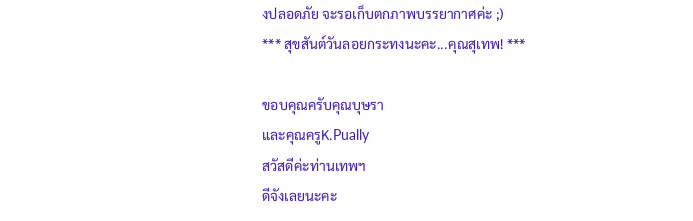งปลอดภัย จะรอเก็บตกภาพบรรยากาศค่ะ ;)
*** สุขสันต์วันลอยกระทงนะคะ...คุณสุเทพ! ***

ขอบคุณครับคุณบุษรา
และคุณครูK.Pually
สวัสดีค่ะท่านเทพฯ
ดีจังเลยนะคะ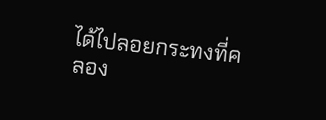ได้ไปลอยกระทงที่คลอง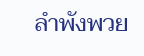ลำพังพวย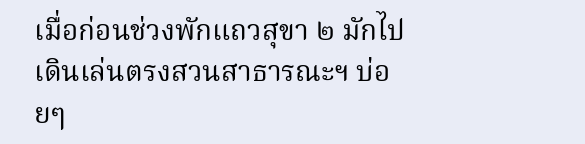เมื่อก่อนช่วงพักแถวสุขา ๒ มักไปเดินเล่นตรงสวนสาธารณะฯ บ่อยๆ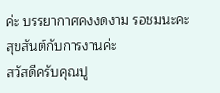ค่ะ บรรยากาศคงงดงาม รอชมนะคะ สุขสันต์กับการงานค่ะ
สวัสดีครับคุณปู